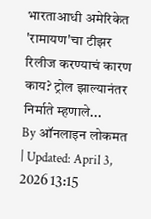भारताआधी अमेरिकेत 'रामायण'चा टीझर रिलीज करण्याचं कारण काय? ट्रोल झाल्यानंतर निर्माते म्हणाले...
By ऑनलाइन लोकमत | Updated: April 3, 2026 13:15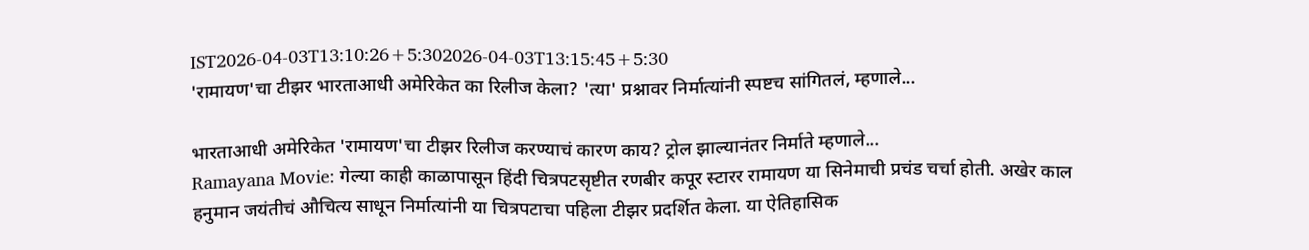IST2026-04-03T13:10:26+5:302026-04-03T13:15:45+5:30
'रामायण'चा टीझर भारताआधी अमेरिकेत का रिलीज केला? 'त्या' प्रश्नावर निर्मात्यांनी स्पष्टच सांगितलं, म्हणाले...

भारताआधी अमेरिकेत 'रामायण'चा टीझर रिलीज करण्याचं कारण काय? ट्रोल झाल्यानंतर निर्माते म्हणाले...
Ramayana Movie: गेल्या काही काळापासून हिंदी चित्रपटसृष्टीत रणबीर कपूर स्टारर रामायण या सिनेमाची प्रचंड चर्चा होती. अखेर काल हनुमान जयंतीचं औचित्य साधून निर्मात्यांनी या चित्रपटाचा पहिला टीझर प्रदर्शित केला. या ऐतिहासिक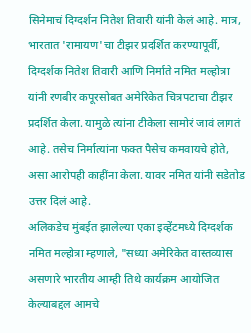सिनेमाचं दिग्दर्शन नितेश तिवारी यांनी केलं आहे. मात्र, भारतात 'रामायण'चा टीझर प्रदर्शित करण्यापूर्वी, दिग्दर्शक नितेश तिवारी आणि निर्माते नमित मल्होत्रा यांनी रणबीर कपूरसोबत अमेरिकेत चित्रपटाचा टीझर प्रदर्शित केला. यामुळे त्यांना टीकेला सामोरं जावं लागतं आहे. तसेच निर्मात्यांना फक्त पैसेच कमवायचे होते, असा आरोपही काहींना केला. यावर नमित यांनी सडेतोड उत्तर दिलं आहे.
अलिकडेच मुंबईत झालेल्या एका इव्हेंटमध्ये दिग्दर्शक नमित मल्होत्रा म्हणाले, "सध्या अमेरिकेत वास्तव्यास असणारे भारतीय आम्ही तिथे कार्यक्रम आयोजित केल्याबद्दल आमचे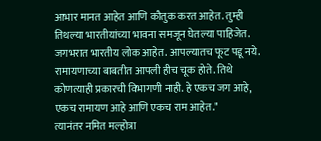आभार मानत आहेत आणि कौतुक करत आहेत. तुम्ही तिथल्या भारतीयांच्या भावना समजून घेतल्या पाहिजेत. जगभरात भारतीय लोक आहेत. आपल्यातच फूट पडू नये. रामायणाच्या बाबतीत आपली हीच चूक होते. तिथे कोणत्याही प्रकारची विभागणी नाही. हे एकच जग आहे, एकच रामायण आहे आणि एकच राम आहेत."
त्यानंतर नमित मल्होत्रा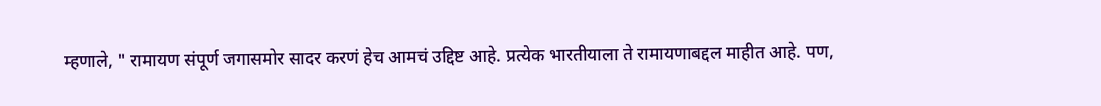म्हणाले, " रामायण संपूर्ण जगासमोर सादर करणं हेच आमचं उद्दिष्ट आहे. प्रत्येक भारतीयाला ते रामायणाबद्दल माहीत आहे. पण,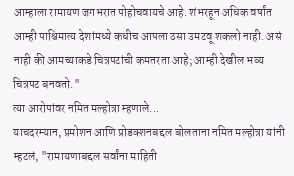आम्हाला रामायण जगभरात पोहोचवायचे आहे. शंभरहून अधिक वर्षांत आम्ही पाश्चिमात्य देशांमध्ये कधीच आपला ठसा उमटवू शकलो नाही. असं नाही की आमच्याकडे चित्रपटांची कमतरता आहे; आम्ही देखील भव्य चित्रपट बनवतो."
त्या आरोपांवर नमित मल्होत्रा म्हणाले...
याचदरम्यान, प्रमोशन आणि प्रोडक्शनबद्दल बोलताना नमित मल्होत्रा यांनी म्हटलं, "रामायणाबद्दल सर्वांना माहिती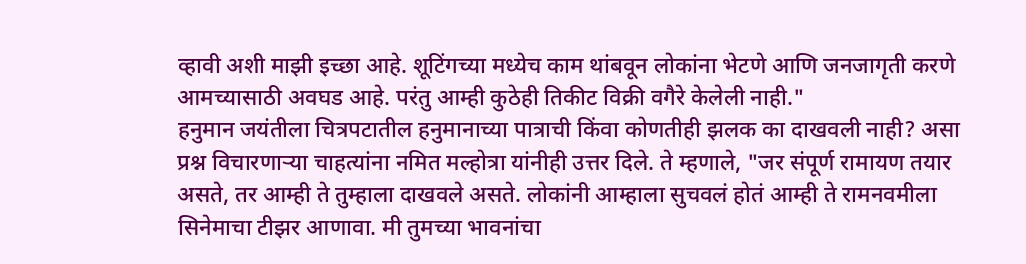व्हावी अशी माझी इच्छा आहे. शूटिंगच्या मध्येच काम थांबवून लोकांना भेटणे आणि जनजागृती करणे आमच्यासाठी अवघड आहे. परंतु आम्ही कुठेही तिकीट विक्री वगैरे केलेली नाही."
हनुमान जयंतीला चित्रपटातील हनुमानाच्या पात्राची किंवा कोणतीही झलक का दाखवली नाही? असा प्रश्न विचारणाऱ्या चाहत्यांना नमित मल्होत्रा यांनीही उत्तर दिले. ते म्हणाले, "जर संपूर्ण रामायण तयार असते, तर आम्ही ते तुम्हाला दाखवले असते. लोकांनी आम्हाला सुचवलं होतं आम्ही ते रामनवमीला सिनेमाचा टीझर आणावा. मी तुमच्या भावनांचा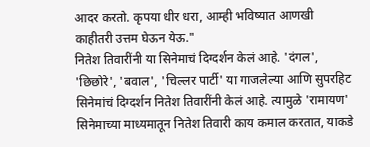आदर करतो. कृपया धीर धरा, आम्ही भविष्यात आणखी काहीतरी उत्तम घेऊन येऊ."
नितेश तिवारींनी या सिनेमाचं दिग्दर्शन केलं आहे. 'दंगल', 'छिछोरे', 'बवाल', 'चिल्लर पार्टी' या गाजलेल्या आणि सुपरहिट सिनेमांचं दिग्दर्शन नितेश तिवारींनी केलं आहे. त्यामुळे 'रामायण' सिनेमाच्या माध्यमातून नितेश तिवारी काय कमाल करतात, याकडे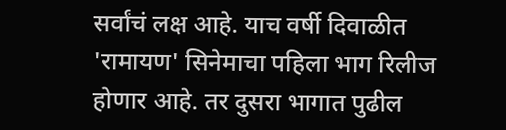सर्वांचं लक्ष आहे. याच वर्षी दिवाळीत 'रामायण' सिनेमाचा पहिला भाग रिलीज होणार आहे. तर दुसरा भागात पुढील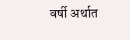वर्षी अर्थात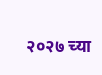२०२७ च्या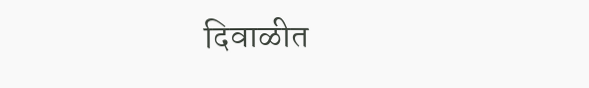दिवाळीत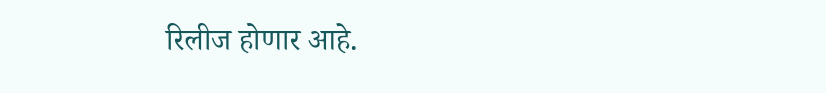रिलीज होणार आहे.